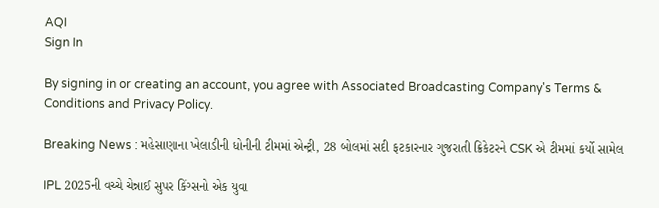AQI
Sign In

By signing in or creating an account, you agree with Associated Broadcasting Company's Terms & Conditions and Privacy Policy.

Breaking News : મહેસાણાના ખેલાડીની ધોનીની ટીમમાં એન્ટ્રી, 28 બોલમાં સદી ફટકારનાર ગુજરાતી ક્રિકેટરને CSK એ ટીમમાં કર્યો સામેલ

IPL 2025ની વચ્ચે ચેન્નાઈ સુપર કિંગ્સનો એક યુવા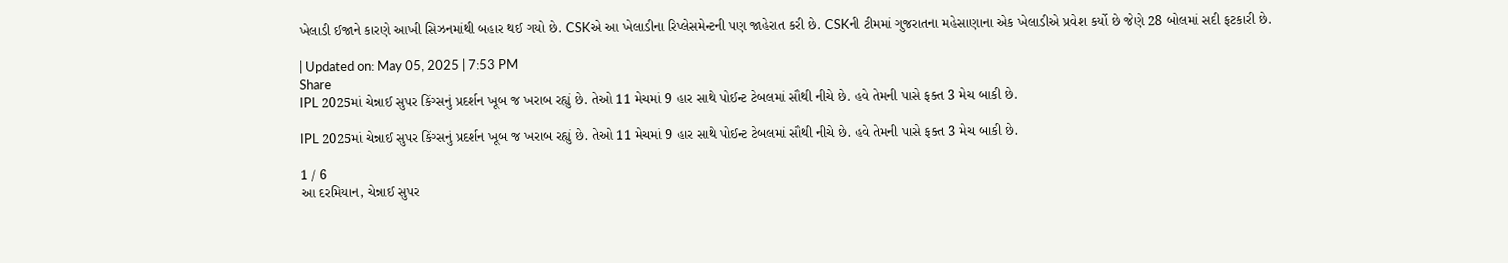ખેલાડી ઈજાને કારણે આખી સિઝનમાંથી બહાર થઈ ગયો છે. CSKએ આ ખેલાડીના રિપ્લેસમેન્ટની પણ જાહેરાત કરી છે. CSKની ટીમમાં ગુજરાતના મહેસાણાના એક ખેલાડીએ પ્રવેશ કર્યો છે જેણે 28 બોલમાં સદી ફટકારી છે.

| Updated on: May 05, 2025 | 7:53 PM
Share
IPL 2025માં ચેન્નાઈ સુપર કિંગ્સનું પ્રદર્શન ખૂબ જ ખરાબ રહ્યું છે. તેઓ 11 મેચમાં 9 હાર સાથે પોઈન્ટ ટેબલમાં સૌથી નીચે છે. હવે તેમની પાસે ફક્ત 3 મેચ બાકી છે.

IPL 2025માં ચેન્નાઈ સુપર કિંગ્સનું પ્રદર્શન ખૂબ જ ખરાબ રહ્યું છે. તેઓ 11 મેચમાં 9 હાર સાથે પોઈન્ટ ટેબલમાં સૌથી નીચે છે. હવે તેમની પાસે ફક્ત 3 મેચ બાકી છે.

1 / 6
આ દરમિયાન, ચેન્નાઈ સુપર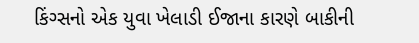કિંગ્સનો એક યુવા ખેલાડી ઈજાના કારણે બાકીની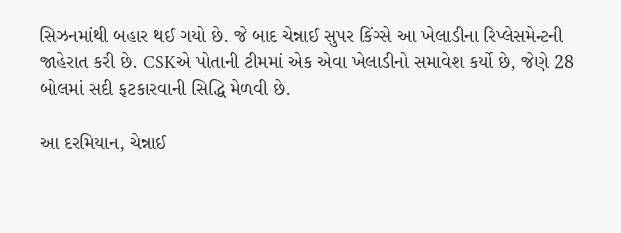સિઝનમાંથી બહાર થઈ ગયો છે. જે બાદ ચેન્નાઈ સુપર કિંગ્સે આ ખેલાડીના રિપ્લેસમેન્ટની જાહેરાત કરી છે. CSKએ પોતાની ટીમમાં એક એવા ખેલાડીનો સમાવેશ કર્યો છે, જેણે 28 બોલમાં સદી ફટકારવાની સિદ્ધિ મેળવી છે.

આ દરમિયાન, ચેન્નાઈ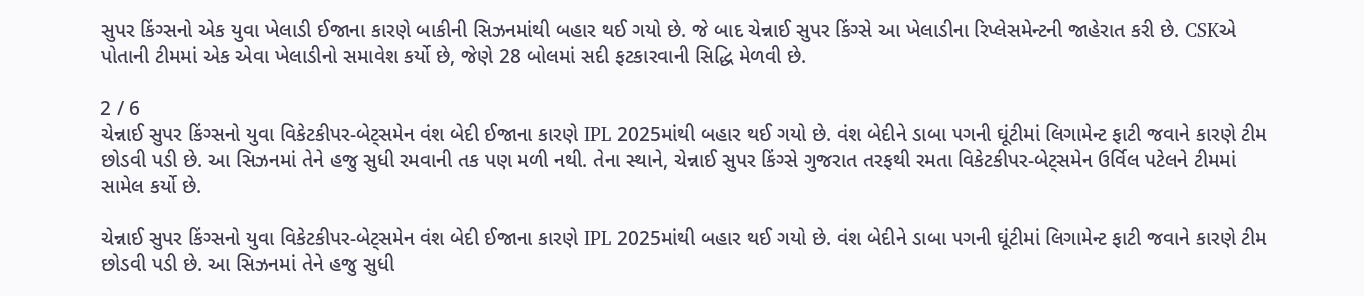સુપર કિંગ્સનો એક યુવા ખેલાડી ઈજાના કારણે બાકીની સિઝનમાંથી બહાર થઈ ગયો છે. જે બાદ ચેન્નાઈ સુપર કિંગ્સે આ ખેલાડીના રિપ્લેસમેન્ટની જાહેરાત કરી છે. CSKએ પોતાની ટીમમાં એક એવા ખેલાડીનો સમાવેશ કર્યો છે, જેણે 28 બોલમાં સદી ફટકારવાની સિદ્ધિ મેળવી છે.

2 / 6
ચેન્નાઈ સુપર કિંગ્સનો યુવા વિકેટકીપર-બેટ્સમેન વંશ બેદી ઈજાના કારણે IPL 2025માંથી બહાર થઈ ગયો છે. વંશ બેદીને ડાબા પગની ઘૂંટીમાં લિગામેન્ટ ફાટી જવાને કારણે ટીમ છોડવી પડી છે. આ સિઝનમાં તેને હજુ સુધી રમવાની તક પણ મળી નથી. તેના સ્થાને, ચેન્નાઈ સુપર કિંગ્સે ગુજરાત તરફથી રમતા વિકેટકીપર-બેટ્સમેન ઉર્વિલ પટેલને ટીમમાં સામેલ કર્યો છે.

ચેન્નાઈ સુપર કિંગ્સનો યુવા વિકેટકીપર-બેટ્સમેન વંશ બેદી ઈજાના કારણે IPL 2025માંથી બહાર થઈ ગયો છે. વંશ બેદીને ડાબા પગની ઘૂંટીમાં લિગામેન્ટ ફાટી જવાને કારણે ટીમ છોડવી પડી છે. આ સિઝનમાં તેને હજુ સુધી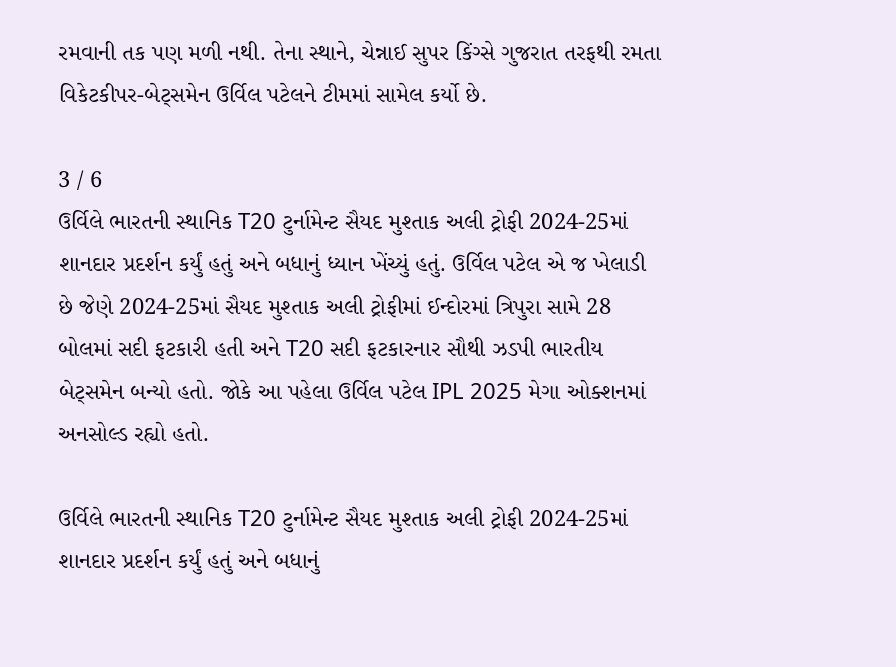રમવાની તક પણ મળી નથી. તેના સ્થાને, ચેન્નાઈ સુપર કિંગ્સે ગુજરાત તરફથી રમતા વિકેટકીપર-બેટ્સમેન ઉર્વિલ પટેલને ટીમમાં સામેલ કર્યો છે.

3 / 6
ઉર્વિલે ભારતની સ્થાનિક T20 ટુર્નામેન્ટ સૈયદ મુશ્તાક અલી ટ્રોફી 2024-25માં શાનદાર પ્રદર્શન કર્યું હતું અને બધાનું ધ્યાન ખેંચ્યું હતું. ઉર્વિલ પટેલ એ જ ખેલાડી છે જેણે 2024-25માં સૈયદ મુશ્તાક અલી ટ્રોફીમાં ઈન્દોરમાં ત્રિપુરા સામે 28 બોલમાં સદી ફટકારી હતી અને T20 સદી ફટકારનાર સૌથી ઝડપી ભારતીય બેટ્સમેન બન્યો હતો. જોકે આ પહેલા ઉર્વિલ પટેલ IPL 2025 મેગા ઓક્શનમાં અનસોલ્ડ રહ્યો હતો.

ઉર્વિલે ભારતની સ્થાનિક T20 ટુર્નામેન્ટ સૈયદ મુશ્તાક અલી ટ્રોફી 2024-25માં શાનદાર પ્રદર્શન કર્યું હતું અને બધાનું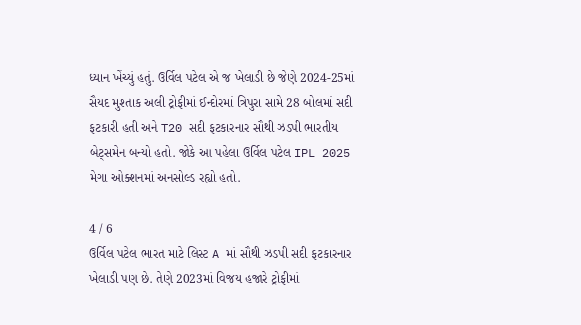ધ્યાન ખેંચ્યું હતું. ઉર્વિલ પટેલ એ જ ખેલાડી છે જેણે 2024-25માં સૈયદ મુશ્તાક અલી ટ્રોફીમાં ઈન્દોરમાં ત્રિપુરા સામે 28 બોલમાં સદી ફટકારી હતી અને T20 સદી ફટકારનાર સૌથી ઝડપી ભારતીય બેટ્સમેન બન્યો હતો. જોકે આ પહેલા ઉર્વિલ પટેલ IPL 2025 મેગા ઓક્શનમાં અનસોલ્ડ રહ્યો હતો.

4 / 6
ઉર્વિલ પટેલ ભારત માટે લિસ્ટ A માં સૌથી ઝડપી સદી ફટકારનાર ખેલાડી પણ છે. તેણે 2023માં વિજય હજારે ટ્રોફીમાં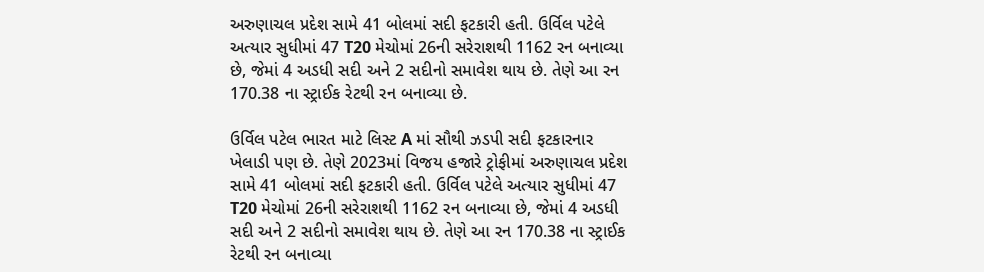અરુણાચલ પ્રદેશ સામે 41 બોલમાં સદી ફટકારી હતી. ઉર્વિલ પટેલે અત્યાર સુધીમાં 47 T20 મેચોમાં 26ની સરેરાશથી 1162 રન બનાવ્યા છે, જેમાં 4 અડધી સદી અને 2 સદીનો સમાવેશ થાય છે. તેણે આ રન 170.38 ના સ્ટ્રાઈક રેટથી રન બનાવ્યા છે.

ઉર્વિલ પટેલ ભારત માટે લિસ્ટ A માં સૌથી ઝડપી સદી ફટકારનાર ખેલાડી પણ છે. તેણે 2023માં વિજય હજારે ટ્રોફીમાં અરુણાચલ પ્રદેશ સામે 41 બોલમાં સદી ફટકારી હતી. ઉર્વિલ પટેલે અત્યાર સુધીમાં 47 T20 મેચોમાં 26ની સરેરાશથી 1162 રન બનાવ્યા છે, જેમાં 4 અડધી સદી અને 2 સદીનો સમાવેશ થાય છે. તેણે આ રન 170.38 ના સ્ટ્રાઈક રેટથી રન બનાવ્યા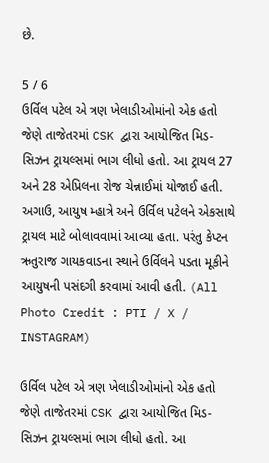છે.

5 / 6
ઉર્વિલ પટેલ એ ત્રણ ખેલાડીઓમાંનો એક હતો જેણે તાજેતરમાં CSK દ્વારા આયોજિત મિડ-સિઝન ટ્રાયલ્સમાં ભાગ લીધો હતો. આ ટ્રાયલ 27 અને 28 એપ્રિલના રોજ ચેન્નાઈમાં યોજાઈ હતી. અગાઉ, આયુષ મ્હાત્રે અને ઉર્વિલ પટેલને એકસાથે ટ્રાયલ માટે બોલાવવામાં આવ્યા હતા. પરંતુ કેપ્ટન ઋતુરાજ ગાયકવાડના સ્થાને ઉર્વિલને પડતા મૂકીને આયુષની પસંદગી કરવામાં આવી હતી. (All Photo Credit : PTI / X / INSTAGRAM)

ઉર્વિલ પટેલ એ ત્રણ ખેલાડીઓમાંનો એક હતો જેણે તાજેતરમાં CSK દ્વારા આયોજિત મિડ-સિઝન ટ્રાયલ્સમાં ભાગ લીધો હતો. આ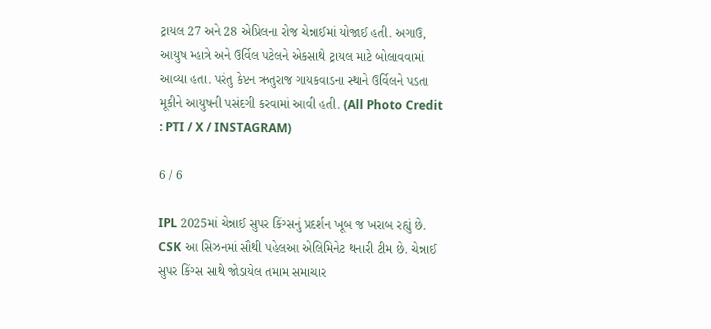ટ્રાયલ 27 અને 28 એપ્રિલના રોજ ચેન્નાઈમાં યોજાઈ હતી. અગાઉ, આયુષ મ્હાત્રે અને ઉર્વિલ પટેલને એકસાથે ટ્રાયલ માટે બોલાવવામાં આવ્યા હતા. પરંતુ કેપ્ટન ઋતુરાજ ગાયકવાડના સ્થાને ઉર્વિલને પડતા મૂકીને આયુષની પસંદગી કરવામાં આવી હતી. (All Photo Credit : PTI / X / INSTAGRAM)

6 / 6

IPL 2025માં ચેન્નાઈ સુપર કિંગ્સનું પ્રદર્શન ખૂબ જ ખરાબ રહ્યું છે. CSK આ સિઝનમાં સૌથી પહેલઆ એલિમિનેટ થનારી ટીમ છે. ચેન્નાઈ સુપર કિંગ્સ સાથે જોડાયેલ તમામ સમાચાર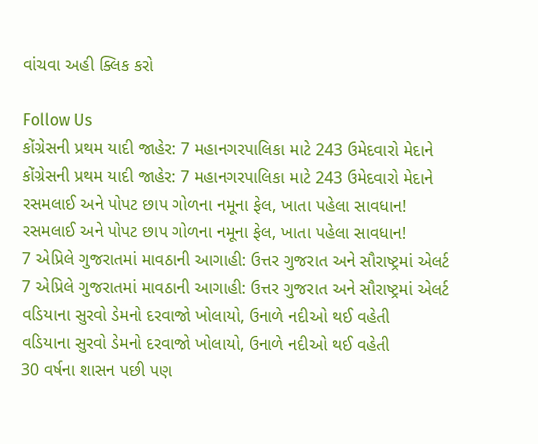વાંચવા અહી ક્લિક કરો

Follow Us
કોંગ્રેસની પ્રથમ યાદી જાહેર: 7 મહાનગરપાલિકા માટે 243 ઉમેદવારો મેદાને
કોંગ્રેસની પ્રથમ યાદી જાહેર: 7 મહાનગરપાલિકા માટે 243 ઉમેદવારો મેદાને
રસમલાઈ અને પોપટ છાપ ગોળના નમૂના ફેલ, ખાતા પહેલા સાવધાન!
રસમલાઈ અને પોપટ છાપ ગોળના નમૂના ફેલ, ખાતા પહેલા સાવધાન!
7 એપ્રિલે ગુજરાતમાં માવઠાની આગાહી: ઉત્તર ગુજરાત અને સૌરાષ્ટ્રમાં એલર્ટ
7 એપ્રિલે ગુજરાતમાં માવઠાની આગાહી: ઉત્તર ગુજરાત અને સૌરાષ્ટ્રમાં એલર્ટ
વડિયાના સુરવો ડેમનો દરવાજો ખોલાયો, ઉનાળે નદીઓ થઈ વહેતી
વડિયાના સુરવો ડેમનો દરવાજો ખોલાયો, ઉનાળે નદીઓ થઈ વહેતી
30 વર્ષના શાસન પછી પણ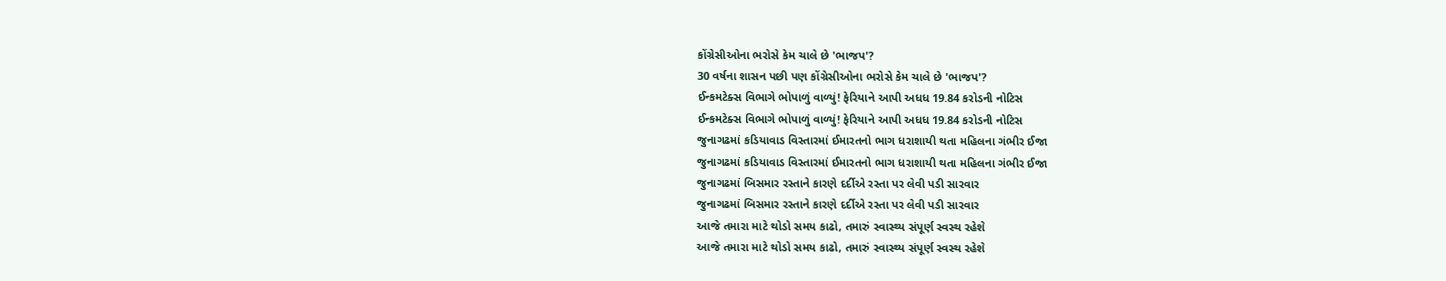કોંગ્રેસીઓના ભરોસે કેમ ચાલે છે 'ભાજપ'?
30 વર્ષના શાસન પછી પણ કોંગ્રેસીઓના ભરોસે કેમ ચાલે છે 'ભાજપ'?
ઈન્કમટેક્સ વિભાગે ભોપાળું વાળ્યું! ફેરિયાને આપી અધધ 19.84 કરોડની નોટિસ
ઈન્કમટેક્સ વિભાગે ભોપાળું વાળ્યું! ફેરિયાને આપી અધધ 19.84 કરોડની નોટિસ
જુનાગઢમાં કડિયાવાડ વિસ્તારમાં ઈમારતનો ભાગ ધરાશાયી થતા મહિલના ગંભીર ઈજા
જુનાગઢમાં કડિયાવાડ વિસ્તારમાં ઈમારતનો ભાગ ધરાશાયી થતા મહિલના ગંભીર ઈજા
જુનાગઢમાં બિસમાર રસ્તાને કારણે દર્દીએ રસ્તા પર લેવી પડી સારવાર
જુનાગઢમાં બિસમાર રસ્તાને કારણે દર્દીએ રસ્તા પર લેવી પડી સારવાર
આજે તમારા માટે થોડો સમય કાઢો, તમારું સ્વાસ્થ્ય સંપૂર્ણ સ્વસ્થ રહેશે
આજે તમારા માટે થોડો સમય કાઢો, તમારું સ્વાસ્થ્ય સંપૂર્ણ સ્વસ્થ રહેશે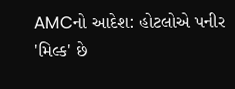AMCનો આદેશ: હોટલોએ પનીર 'મિલ્ક' છે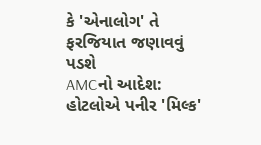કે 'એનાલોગ' તે ફરજિયાત જણાવવું પડશે
AMCનો આદેશ: હોટલોએ પનીર 'મિલ્ક'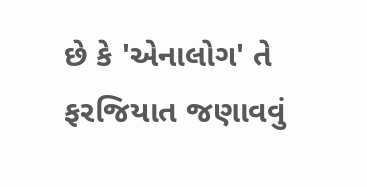છે કે 'એનાલોગ' તે ફરજિયાત જણાવવું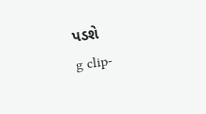પડશે
g clip-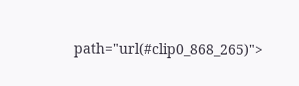path="url(#clip0_868_265)">